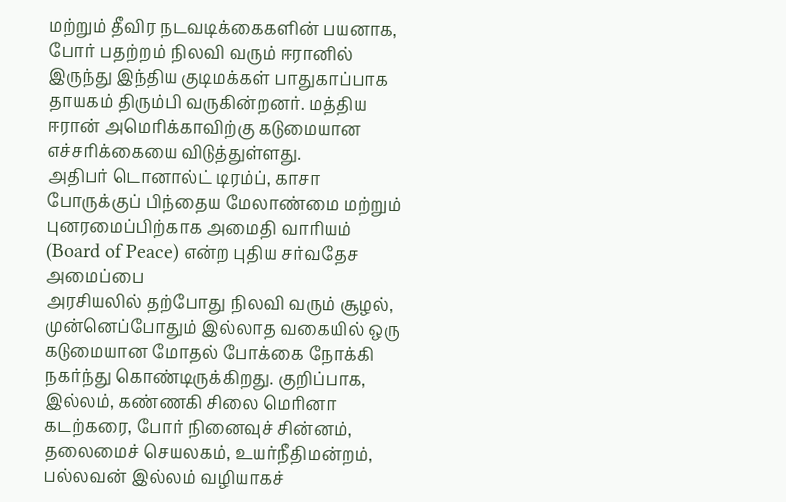மற்றும் தீவிர நடவடிக்கைகளின் பயனாக, போர் பதற்றம் நிலவி வரும் ஈரானில் இருந்து இந்திய குடிமக்கள் பாதுகாப்பாக தாயகம் திரும்பி வருகின்றனர். மத்திய
ஈரான் அமெரிக்காவிற்கு கடுமையான எச்சரிக்கையை விடுத்துள்ளது.
அதிபர் டொனால்ட் டிரம்ப், காசா போருக்குப் பிந்தைய மேலாண்மை மற்றும் புனரமைப்பிற்காக அமைதி வாரியம் (Board of Peace) என்ற புதிய சர்வதேச அமைப்பை
அரசியலில் தற்போது நிலவி வரும் சூழல், முன்னெப்போதும் இல்லாத வகையில் ஒரு கடுமையான மோதல் போக்கை நோக்கி நகர்ந்து கொண்டிருக்கிறது. குறிப்பாக,
இல்லம், கண்ணகி சிலை மெரினா கடற்கரை, போர் நினைவுச் சின்னம், தலைமைச் செயலகம், உயர்நீதிமன்றம், பல்லவன் இல்லம் வழியாகச்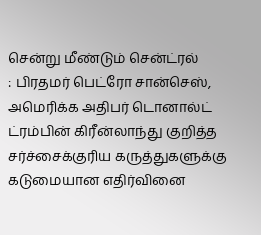சென்று மீண்டும் சென்ட்ரல்
: பிரதமர் பெட்ரோ சான்செஸ், அமெரிக்க அதிபர் டொனால்ட் ட்ரம்பின் கிரீன்லாந்து குறித்த சர்ச்சைக்குரிய கருத்துகளுக்கு கடுமையான எதிர்வினை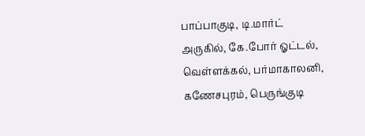பாப்பாகுடி, டி.மார்ட் அருகில், கே.போர் ஓட்டல், வெள்ளக்கல், பர்மாகாலனி, கணேசபுரம், பெருங்குடி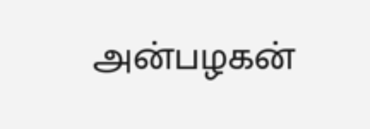அன்பழகன்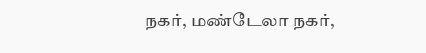நகர், மண்டேலா நகர்,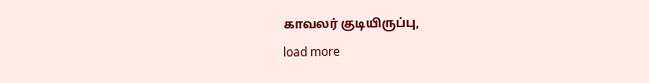காவலர் குடியிருப்பு,
load more